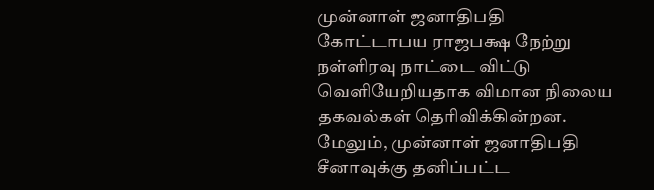முன்னாள் ஜனாதிபதி கோட்டாபய ராஜபக்ஷ நேற்று நள்ளிரவு நாட்டை விட்டு வெளியேறியதாக விமான நிலைய தகவல்கள் தெரிவிக்கின்றன.
மேலும், முன்னாள் ஜனாதிபதி சீனாவுக்கு தனிப்பட்ட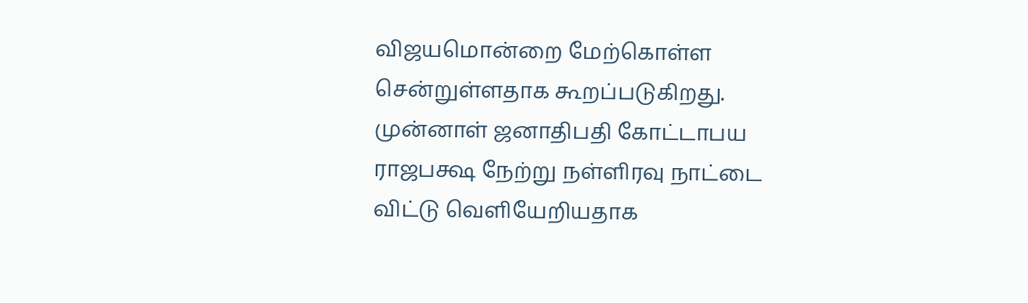விஜயமொன்றை மேற்கொள்ள சென்றுள்ளதாக கூறப்படுகிறது.
முன்னாள் ஜனாதிபதி கோட்டாபய ராஜபக்ஷ நேற்று நள்ளிரவு நாட்டை விட்டு வெளியேறியதாக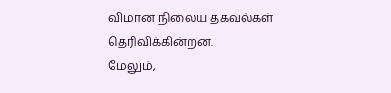விமான நிலைய தகவல்கள் தெரிவிக்கின்றன.
மேலும்,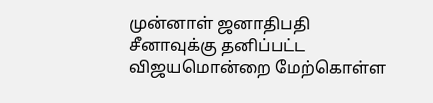முன்னாள் ஜனாதிபதி சீனாவுக்கு தனிப்பட்ட விஜயமொன்றை மேற்கொள்ள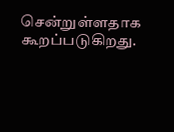சென்றுள்ளதாக கூறப்படுகிறது.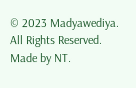© 2023 Madyawediya. All Rights Reserved. Made by NT.